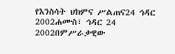የእንስሳት ህክምና ሥልጠና24 ኅዳር 2002ሐሙስ፣ ኅዳር 24 2002በምሥራቃዊው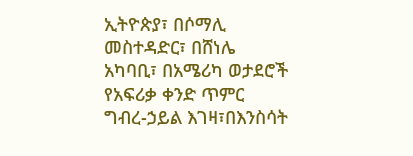ኢትዮጵያ፣ በሶማሊ መስተዳድር፣ በሸነሌ አካባቢ፣ በአሜሪካ ወታደሮች የአፍሪቃ ቀንድ ጥምር ግብረ-ኃይል እገዛ፣በእንስሳት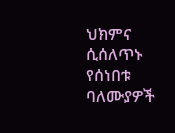ህክምና ሲሰለጥኑ የሰነበቱ ባለሙያዎች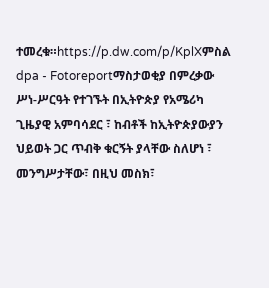ተመረቁ።https://p.dw.com/p/KplXምስል dpa - Fotoreportማስታወቂያ በምረቃው ሥነ-ሥርዓት የተገኙት በኢትዮጵያ የአሜሪካ ጊዜያዊ አምባሳደር ፣ ከብቶች ከኢትዮጵያውያን ህይወት ጋር ጥብቅ ቁርኝት ያላቸው ስለሆነ ፣ መንግሥታቸው፣ በዚህ መስክ፣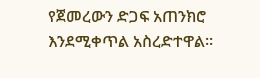የጀመረውን ድጋፍ አጠንክሮ እንደሚቀጥል አስረድተዋል።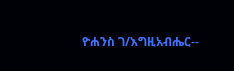ዮሐንስ ገ/እግዚአብሔር--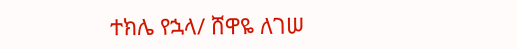ተክሌ የኋላ/ ሸዋዬ ለገሠ